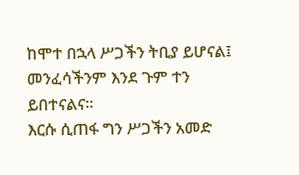ከሞተ በኋላ ሥጋችን ትቢያ ይሆናል፤ መንፈሳችንም እንደ ጉም ተን ይበተናልና።
እርሱ ሲጠፋ ግን ሥጋችን አመድ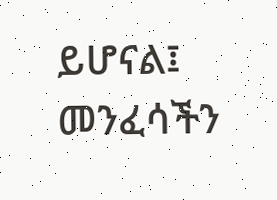ይሆናል፤ መንፈሳችን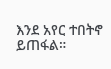እንደ አየር ተበትኖ ይጠፋል።